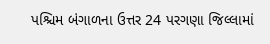પશ્ચિમ બંગાળના ઉત્તર 24 પરગણા જિલ્લામાં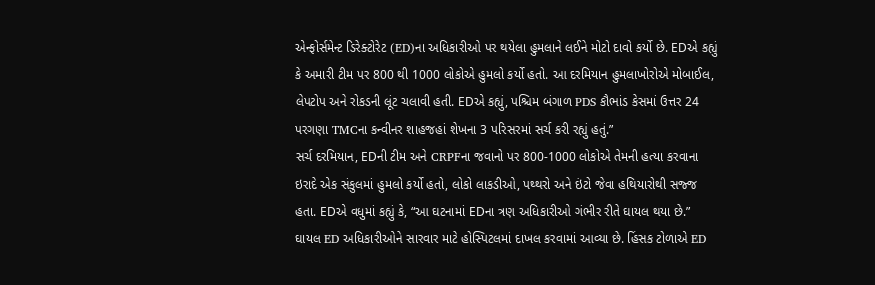એન્ફોર્સમેન્ટ ડિરેક્ટોરેટ (ED)ના અધિકારીઓ પર થયેલા હુમલાને લઈને મોટો દાવો કર્યો છે. EDએ કહ્યું કે અમારી ટીમ પર 800 થી 1000 લોકોએ હુમલો કર્યો હતો. આ દરમિયાન હુમલાખોરોએ મોબાઈલ, લેપટોપ અને રોકડની લૂંટ ચલાવી હતી. EDએ કહ્યું, પશ્ચિમ બંગાળ PDS કૌભાંડ કેસમાં ઉત્તર 24 પરગણા TMCના કન્વીનર શાહજહાં શેખના 3 પરિસરમાં સર્ચ કરી રહ્યું હતું.”
સર્ચ દરમિયાન, EDની ટીમ અને CRPFના જવાનો પર 800-1000 લોકોએ તેમની હત્યા કરવાના ઇરાદે એક સંકુલમાં હુમલો કર્યો હતો, લોકો લાકડીઓ, પથ્થરો અને ઇંટો જેવા હથિયારોથી સજ્જ હતા. EDએ વધુમાં કહ્યું કે, “આ ઘટનામાં EDના ત્રણ અધિકારીઓ ગંભીર રીતે ઘાયલ થયા છે.” ઘાયલ ED અધિકારીઓને સારવાર માટે હોસ્પિટલમાં દાખલ કરવામાં આવ્યા છે. હિંસક ટોળાએ ED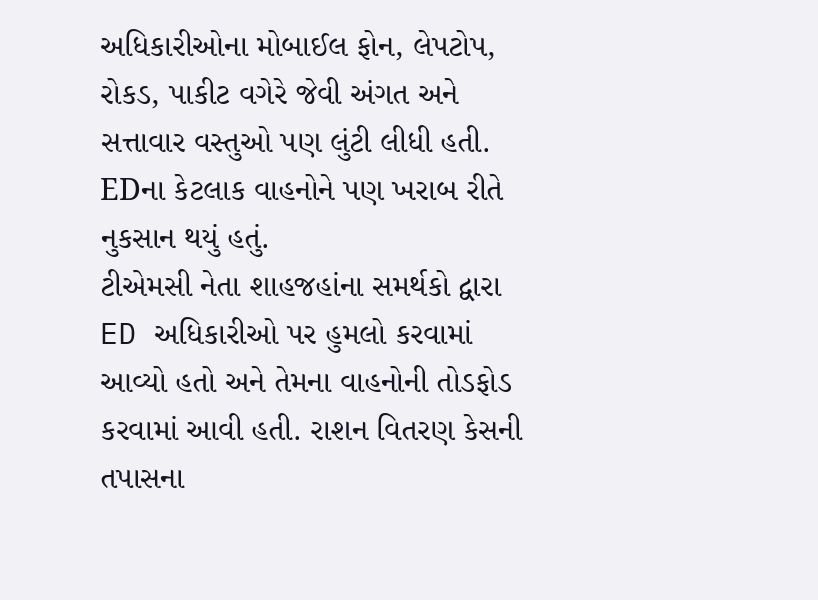અધિકારીઓના મોબાઈલ ફોન, લેપટોપ, રોકડ, પાકીટ વગેરે જેવી અંગત અને સત્તાવાર વસ્તુઓ પણ લુંટી લીધી હતી. EDના કેટલાક વાહનોને પણ ખરાબ રીતે નુકસાન થયું હતું.
ટીએમસી નેતા શાહજહાંના સમર્થકો દ્વારા ED અધિકારીઓ પર હુમલો કરવામાં આવ્યો હતો અને તેમના વાહનોની તોડફોડ કરવામાં આવી હતી. રાશન વિતરણ કેસની તપાસના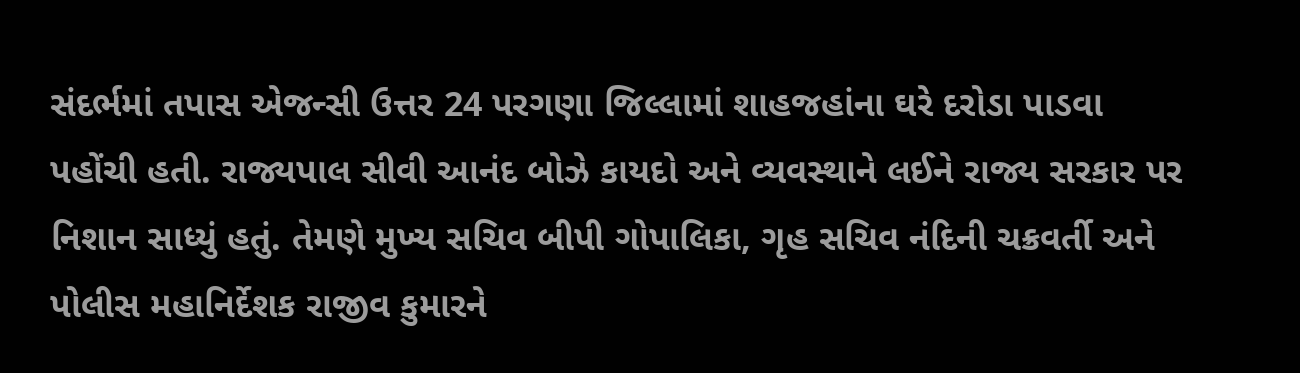સંદર્ભમાં તપાસ એજન્સી ઉત્તર 24 પરગણા જિલ્લામાં શાહજહાંના ઘરે દરોડા પાડવા પહોંચી હતી. રાજ્યપાલ સીવી આનંદ બોઝે કાયદો અને વ્યવસ્થાને લઈને રાજ્ય સરકાર પર નિશાન સાધ્યું હતું. તેમણે મુખ્ય સચિવ બીપી ગોપાલિકા, ગૃહ સચિવ નંદિની ચક્રવર્તી અને પોલીસ મહાનિર્દેશક રાજીવ કુમારને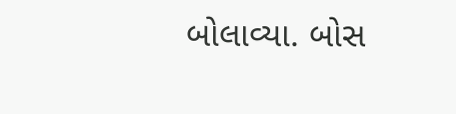બોલાવ્યા. બોસ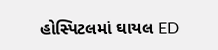હોસ્પિટલમાં ઘાયલ ED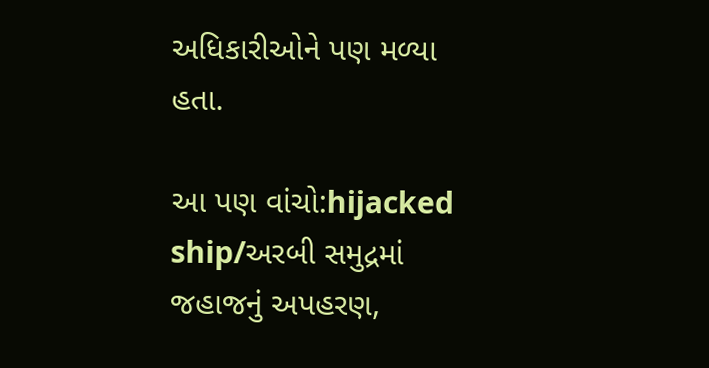અધિકારીઓને પણ મળ્યા હતા.

આ પણ વાંચો:hijacked ship/અરબી સમુદ્રમાં જહાજનું અપહરણ,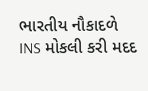ભારતીય નૌકાદળે INS મોકલી કરી મદદ